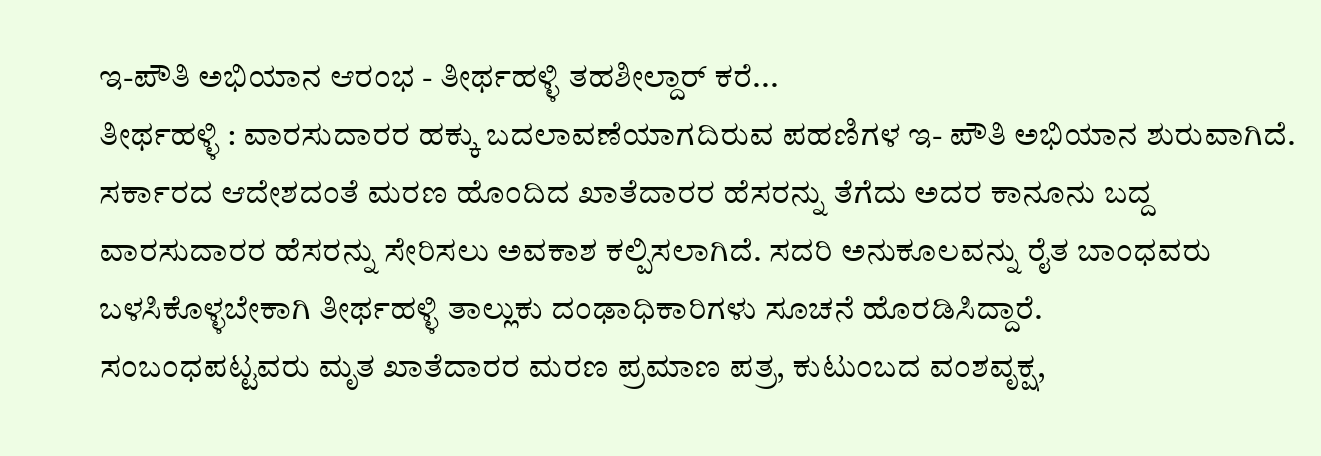ಇ-ಪೌತಿ ಅಭಿಯಾನ ಆರಂಭ - ತೀರ್ಥಹಳ್ಳಿ ತಹಶೀಲ್ದಾರ್ ಕರೆ...
ತೀರ್ಥಹಳ್ಳಿ : ವಾರಸುದಾರರ ಹಕ್ಕು ಬದಲಾವಣೆಯಾಗದಿರುವ ಪಹಣಿಗಳ ಇ- ಪೌತಿ ಅಭಿಯಾನ ಶುರುವಾಗಿದೆ. ಸರ್ಕಾರದ ಆದೇಶದಂತೆ ಮರಣ ಹೊಂದಿದ ಖಾತೆದಾರರ ಹೆಸರನ್ನು ತೆಗೆದು ಅದರ ಕಾನೂನು ಬದ್ದ ವಾರಸುದಾರರ ಹೆಸರನ್ನು ಸೇರಿಸಲು ಅವಕಾಶ ಕಲ್ಪಿಸಲಾಗಿದೆ. ಸದರಿ ಅನುಕೂಲವನ್ನು ರೈತ ಬಾಂಧವರು ಬಳಸಿಕೊಳ್ಳಬೇಕಾಗಿ ತೀರ್ಥಹಳ್ಳಿ ತಾಲ್ಲುಕು ದಂಢಾಧಿಕಾರಿಗಳು ಸೂಚನೆ ಹೊರಡಿಸಿದ್ದಾರೆ.
ಸಂಬಂಧಪಟ್ಟವರು ಮೃತ ಖಾತೆದಾರರ ಮರಣ ಪ್ರಮಾಣ ಪತ್ರ, ಕುಟುಂಬದ ವಂಶವೃಕ್ಷ,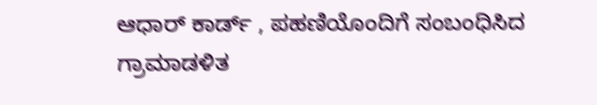ಆಧಾರ್ ಕಾರ್ಡ್ , ಪಹಣಿಯೊಂದಿಗೆ ಸಂಬಂಧಿಸಿದ ಗ್ರಾಮಾಡಳಿತ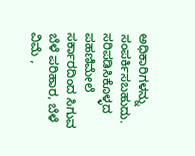ಅಧಿಕಾರಿಗಳನ್ನು ಸಂಪರ್ಕಿಸಬಹುದು. ಸರಿಪಡಿಸಿಕೊಳ್ಳದ ಪಹಣಿಮೇಲೆ ಸರ್ಕಾರದಿಂದ ಸಿಗುವ ಬೆಳೆ ಪರಿಹಾರ, ಬೆಳೆ ವಿಮೆ ,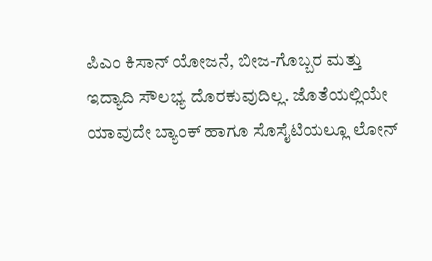ಪಿಎಂ ಕಿಸಾನ್ ಯೋಜನೆ, ಬೀಜ-ಗೊಬ್ಬರ ಮತ್ತು ಇದ್ಯಾದಿ ಸೌಲಭ್ಯ ದೊರಕುವುದಿಲ್ಲ. ಜೊತೆಯಲ್ಲಿಯೇ ಯಾವುದೇ ಬ್ಯಾಂಕ್ ಹಾಗೂ ಸೊಸೈಟಿಯಲ್ಲೂ ಲೋನ್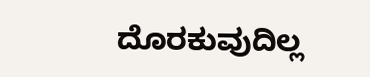ದೊರಕುವುದಿಲ್ಲ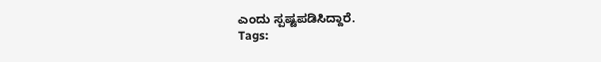ಎಂದು ಸ್ಪಷ್ಟಪಡಿಸಿದ್ದಾರೆ.
Tags: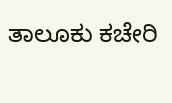ತಾಲೂಕು ಕಚೇರಿ